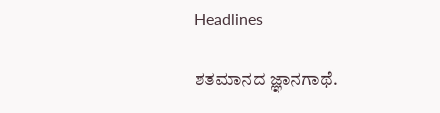Headlines

ಶತಮಾನದ ಜ್ಞಾನಗಾಥೆ.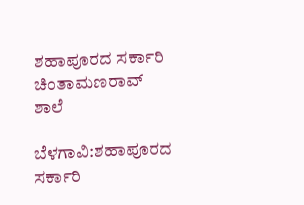ಶಹಾಪೂರದ ಸರ್ಕಾರಿ ಚಿಂತಾಮಣರಾವ್ ಶಾಲೆ

ಬೆಳಗಾವಿ:ಶಹಾಪೂರದ ಸರ್ಕಾರಿ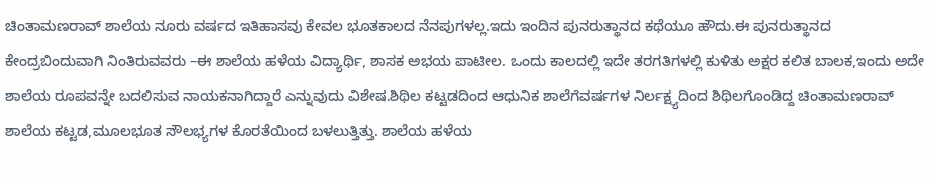ಚಿಂತಾಮಣರಾವ್ ಶಾಲೆಯ ನೂರು ವರ್ಷದ ಇತಿಹಾಸವು ಕೇವಲ ಭೂತಕಾಲದ ನೆನಪುಗಳಲ್ಲ.ಇದು ಇಂದಿನ ಪುನರುತ್ಥಾನದ ಕಥೆಯೂ ಹೌದು.ಈ ಪುನರುತ್ಥಾನದ ಕೇಂದ್ರಬಿಂದುವಾಗಿ ನಿಂತಿರುವವರು –ಈ ಶಾಲೆಯ ಹಳೆಯ ವಿದ್ಯಾರ್ಥಿ, ಶಾಸಕ ಅಭಯ ಪಾಟೀಲ. ಒಂದು ಕಾಲದಲ್ಲಿ ಇದೇ ತರಗತಿಗಳಲ್ಲಿ ಕುಳಿತು ಅಕ್ಷರ ಕಲಿತ ಬಾಲಕ,ಇಂದು ಅದೇ ಶಾಲೆಯ ರೂಪವನ್ನೇ ಬದಲಿಸುವ ನಾಯಕನಾಗಿದ್ದಾರೆ ಎನ್ನುವುದು ವಿಶೇಷ.ಶಿಥಿಲ ಕಟ್ಟಡದಿಂದ ಆಧುನಿಕ ಶಾಲೆಗೆವರ್ಷಗಳ ನಿರ್ಲಕ್ಷ್ಯದಿಂದ ಶಿಥಿಲಗೊಂಡಿದ್ದ ಚಿಂತಾಮಣರಾವ್ ಶಾಲೆಯ ಕಟ್ಟಡ,ಮೂಲಭೂತ ಸೌಲಭ್ಯಗಳ ಕೊರತೆಯಿಂದ ಬಳಲುತ್ತಿತ್ತು. ಶಾಲೆಯ ಹಳೆಯ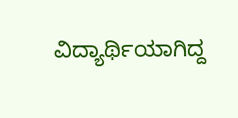ವಿದ್ಯಾರ್ಥಿಯಾಗಿದ್ದ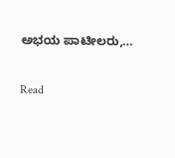ಅಭಯ ಪಾಟೀಲರು,…

Read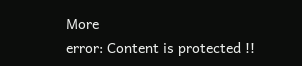More
error: Content is protected !!